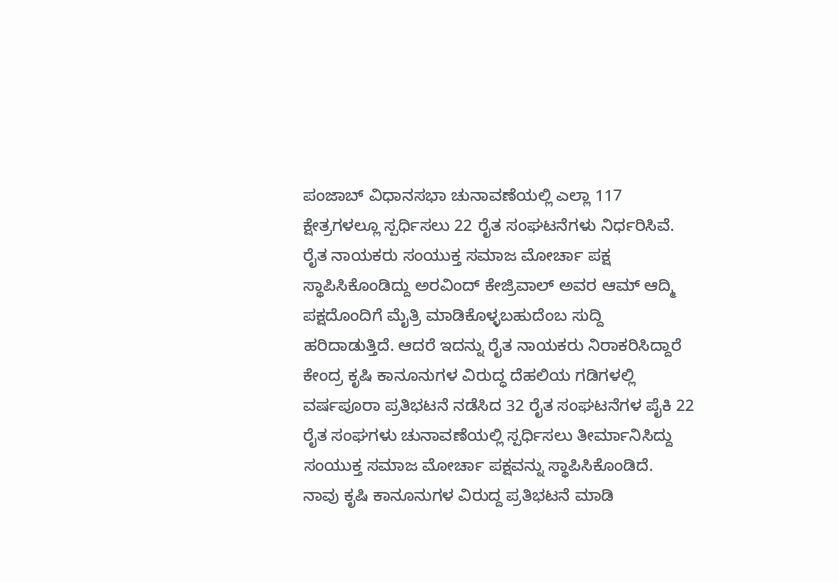ಪಂಜಾಬ್ ವಿಧಾನಸಭಾ ಚುನಾವಣೆಯಲ್ಲಿ ಎಲ್ಲಾ 117 ಕ್ಷೇತ್ರಗಳಲ್ಲೂ ಸ್ಪರ್ಧಿಸಲು 22 ರೈತ ಸಂಘಟನೆಗಳು ನಿರ್ಧರಿಸಿವೆ. ರೈತ ನಾಯಕರು ಸಂಯುಕ್ತ ಸಮಾಜ ಮೋರ್ಚಾ ಪಕ್ಷ ಸ್ಥಾಪಿಸಿಕೊಂಡಿದ್ದು ಅರವಿಂದ್ ಕೇಜ್ರಿವಾಲ್ ಅವರ ಆಮ್ ಆದ್ಮಿ ಪಕ್ಷದೊಂದಿಗೆ ಮೈತ್ರಿ ಮಾಡಿಕೊಳ್ಳಬಹುದೆಂಬ ಸುದ್ದಿ ಹರಿದಾಡುತ್ತಿದೆ. ಆದರೆ ಇದನ್ನು ರೈತ ನಾಯಕರು ನಿರಾಕರಿಸಿದ್ದಾರೆ
ಕೇಂದ್ರ ಕೃಷಿ ಕಾನೂನುಗಳ ವಿರುದ್ಧ ದೆಹಲಿಯ ಗಡಿಗಳಲ್ಲಿ ವರ್ಷಪೂರಾ ಪ್ರತಿಭಟನೆ ನಡೆಸಿದ 32 ರೈತ ಸಂಘಟನೆಗಳ ಪೈಕಿ 22 ರೈತ ಸಂಘಗಳು ಚುನಾವಣೆಯಲ್ಲಿ ಸ್ಪರ್ಧಿಸಲು ತೀರ್ಮಾನಿಸಿದ್ದು ಸಂಯುಕ್ತ ಸಮಾಜ ಮೋರ್ಚಾ ಪಕ್ಷವನ್ನು ಸ್ಥಾಪಿಸಿಕೊಂಡಿದೆ.
ನಾವು ಕೃಷಿ ಕಾನೂನುಗಳ ವಿರುದ್ದ ಪ್ರತಿಭಟನೆ ಮಾಡಿ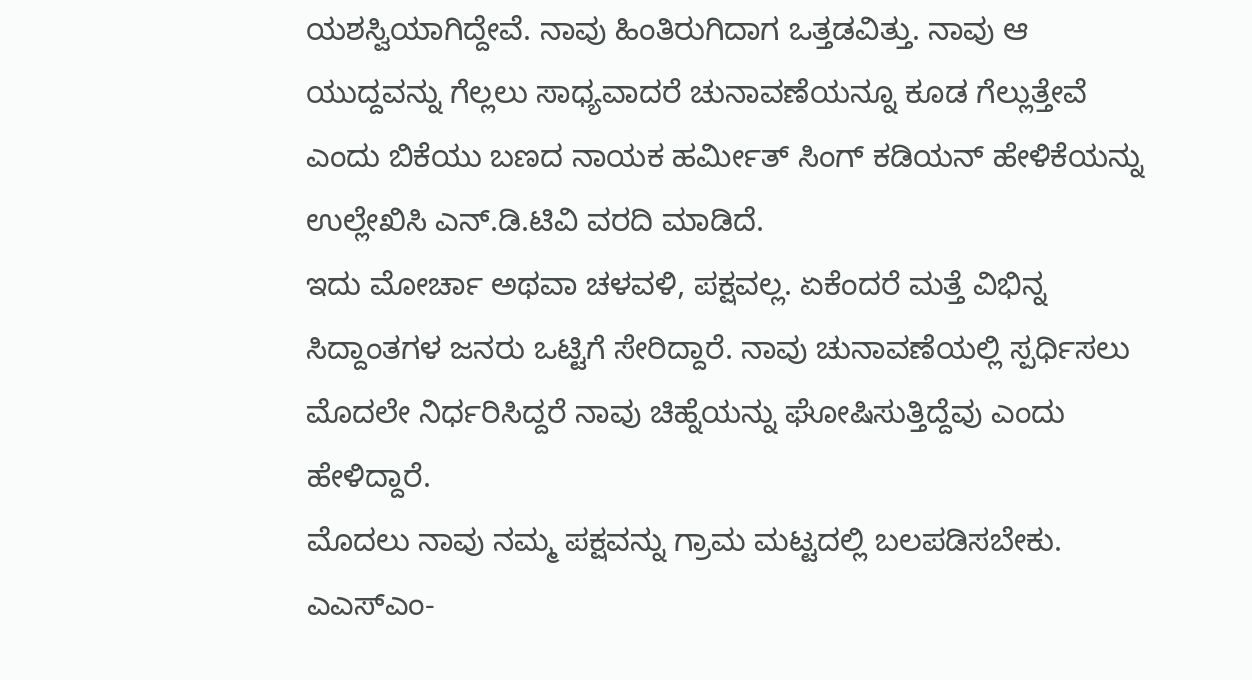ಯಶಸ್ವಿಯಾಗಿದ್ದೇವೆ. ನಾವು ಹಿಂತಿರುಗಿದಾಗ ಒತ್ತಡವಿತ್ತು. ನಾವು ಆ ಯುದ್ದವನ್ನು ಗೆಲ್ಲಲು ಸಾಧ್ಯವಾದರೆ ಚುನಾವಣೆಯನ್ನೂ ಕೂಡ ಗೆಲ್ಲುತ್ತೇವೆ ಎಂದು ಬಿಕೆಯು ಬಣದ ನಾಯಕ ಹರ್ಮೀತ್ ಸಿಂಗ್ ಕಡಿಯನ್ ಹೇಳಿಕೆಯನ್ನು ಉಲ್ಲೇಖಿಸಿ ಎನ್.ಡಿ.ಟಿವಿ ವರದಿ ಮಾಡಿದೆ.
ಇದು ಮೋರ್ಚಾ ಅಥವಾ ಚಳವಳಿ, ಪಕ್ಷವಲ್ಲ. ಏಕೆಂದರೆ ಮತ್ತೆ ವಿಭಿನ್ನ ಸಿದ್ದಾಂತಗಳ ಜನರು ಒಟ್ಟಿಗೆ ಸೇರಿದ್ದಾರೆ. ನಾವು ಚುನಾವಣೆಯಲ್ಲಿ ಸ್ಪರ್ಧಿಸಲು ಮೊದಲೇ ನಿರ್ಧರಿಸಿದ್ದರೆ ನಾವು ಚಿಹ್ನೆಯನ್ನು ಘೋಷಿಸುತ್ತಿದ್ದೆವು ಎಂದು ಹೇಳಿದ್ದಾರೆ.
ಮೊದಲು ನಾವು ನಮ್ಮ ಪಕ್ಷವನ್ನು ಗ್ರಾಮ ಮಟ್ಟದಲ್ಲಿ ಬಲಪಡಿಸಬೇಕು. ಎಎಸ್ಎಂ-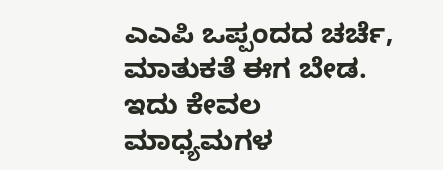ಎಎಪಿ ಒಪ್ಪಂದದ ಚರ್ಚೆ, ಮಾತುಕತೆ ಈಗ ಬೇಡ. ಇದು ಕೇವಲ ಮಾಧ್ಯಮಗಳ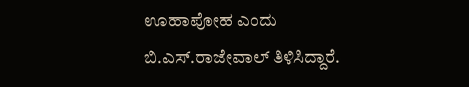ಊಹಾಪೋಹ ಎಂದು ಬಿ.ಎಸ್.ರಾಜೇವಾಲ್ ತಿಳಿಸಿದ್ದಾರೆ.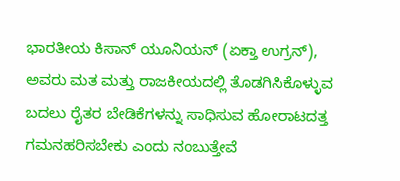ಭಾರತೀಯ ಕಿಸಾನ್ ಯೂನಿಯನ್ (ಏಕ್ತಾ ಉಗ್ರನ್), ಅವರು ಮತ ಮತ್ತು ರಾಜಕೀಯದಲ್ಲಿ ತೊಡಗಿಸಿಕೊಳ್ಳುವ ಬದಲು ರೈತರ ಬೇಡಿಕೆಗಳನ್ನು ಸಾಧಿಸುವ ಹೋರಾಟದತ್ತ ಗಮನಹರಿಸಬೇಕು ಎಂದು ನಂಬುತ್ತೇವೆ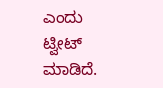ಎಂದು ಟ್ವೀಟ್ ಮಾಡಿದೆ.